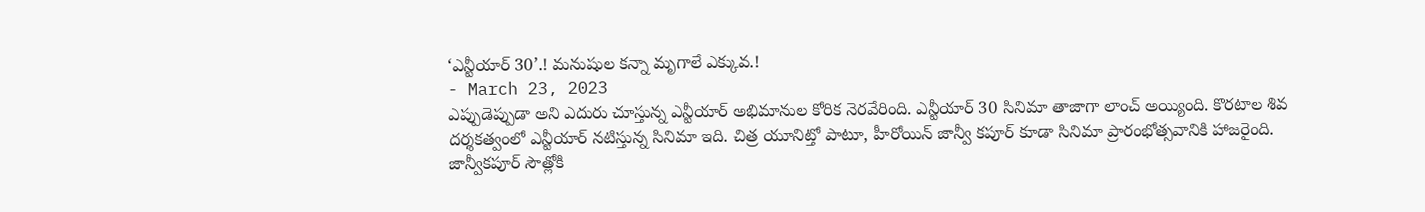‘ఎన్టీయార్ 30’.! మనుషుల కన్నా మృగాలే ఎక్కువ.!
- March 23, 2023
ఎప్పుడెప్పుడా అని ఎదురు చూస్తున్న ఎన్టీయార్ అభిమానుల కోరిక నెరవేరింది. ఎన్టీయార్ 30 సినిమా తాజాగా లాంచ్ అయ్యింది. కొరటాల శివ దర్శకత్వంలో ఎన్టీయార్ నటిస్తున్న సినిమా ఇది. చిత్ర యూనిట్తో పాటూ, హీరోయిన్ జాన్వీ కపూర్ కూడా సినిమా ప్రారంభోత్సవానికి హాజరైంది.
జాన్వీకపూర్ సౌత్లోకి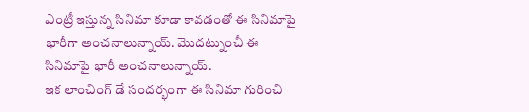ఎంట్రీ ఇస్తున్న సినిమా కూడా కావడంతో ఈ సినిమాపై భారీగా అంచనాలున్నాయ్. మొదట్నుంచీ ఈ సినిమాపై భారీ అంచనాలున్నాయ్.
ఇక లాంచింగ్ డే సందర్భంగా ఈ సినిమా గురించి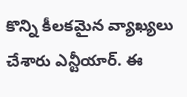కొన్ని కీలకమైన వ్యాఖ్యలు చేశారు ఎన్టీయార్. ఈ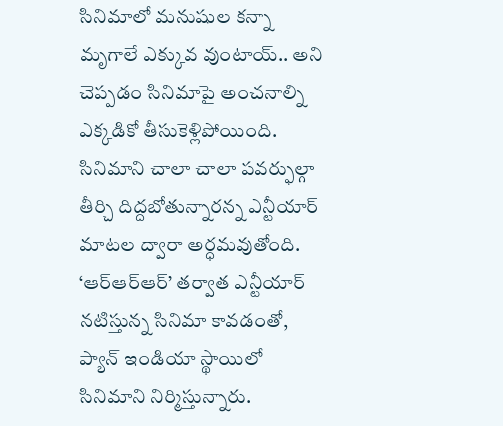సినిమాలో మనుషుల కన్నా మృగాలే ఎక్కువ వుంటాయ్.. అని చెప్పడం సినిమాపై అంచనాల్ని ఎక్కడికో తీసుకెళ్లిపోయింది.
సినిమాని చాలా చాలా పవర్ఫుల్గా తీర్చి దిద్దబోతున్నారన్న ఎన్టీయార్ మాటల ద్వారా అర్ధమవుతోంది. ‘ఆర్ఆర్ఆర్’ తర్వాత ఎన్టీయార్ నటిస్తున్న సినిమా కావడంతో, ప్యాన్ ఇండియా స్థాయిలో సినిమాని నిర్మిస్తున్నారు.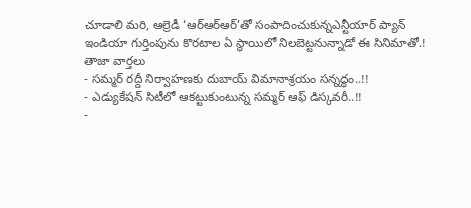చూడాలి మరి, ఆల్రెడీ ‘ఆర్ఆర్ఆర్’తో సంపాదించుకున్నఎన్టీయార్ ప్యాన్ ఇండియా గుర్తింపును కొరటాల ఏ స్థాయిలో నిలబెట్టనున్నాడో ఈ సినిమాతో.!
తాజా వార్తలు
- సమ్మర్ రద్దీ నిర్వాహణకు దుబాయ్ విమానాశ్రయం సన్నద్ధం..!!
- ఎడ్యుకేషన్ సిటీలో ఆకట్టుకుంటున్న సమ్మర్ ఆఫ్ డిస్కవరీ..!!
-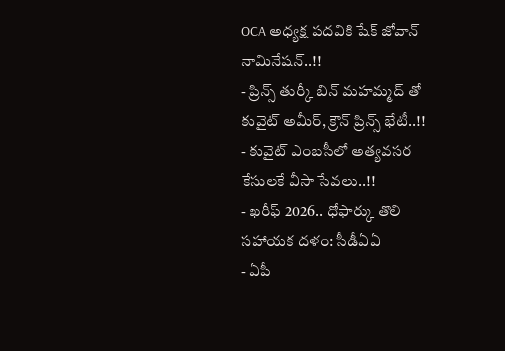OCA అధ్యక్ష పదవికి షేక్ జోవాన్ నామినేషన్..!!
- ప్రిన్స్ తుర్కీ బిన్ మహమ్మద్ తో కువైట్ అమీర్, క్రౌన్ ప్రిన్స్ భేటీ..!!
- కువైట్ ఎంబసీలో అత్యవసర కేసులకే వీసా సేవలు..!!
- ఖరీఫ్ 2026.. ధోఫార్కు తొలి సహాయక దళం: సీడీఏఏ
- ఏపీ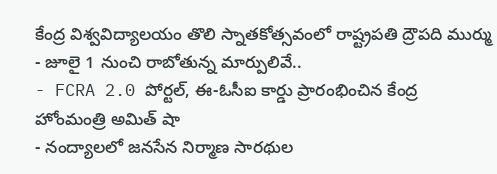కేంద్ర విశ్వవిద్యాలయం తొలి స్నాతకోత్సవంలో రాష్ట్రపతి ద్రౌపది ముర్ము
- జూలై 1 నుంచి రాబోతున్న మార్పులివే..
- FCRA 2.0 పోర్టల్, ఈ-ఓసీఐ కార్డు ప్రారంభించిన కేంద్ర హోంమంత్రి అమిత్ షా
- నంద్యాలలో జనసేన నిర్మాణ సారథుల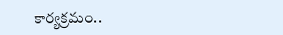కార్యక్రమం..